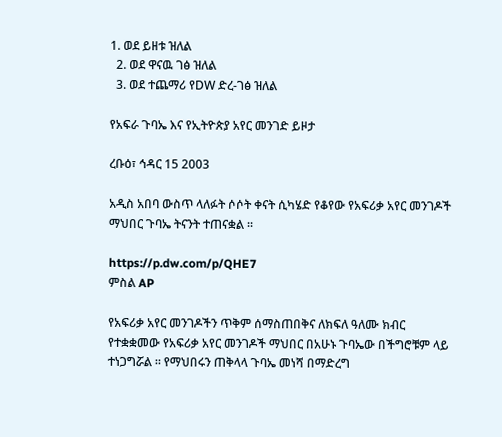1. ወደ ይዘቱ ዝለል
  2. ወደ ዋናዉ ገፅ ዝለል
  3. ወደ ተጨማሪ የDW ድረ-ገፅ ዝለል

የአፍራ ጉባኤ እና የኢትዮጵያ አየር መንገድ ይዞታ

ረቡዕ፣ ኅዳር 15 2003

አዲስ አበባ ውስጥ ላለፉት ሶሶት ቀናት ሲካሄድ የቆየው የአፍሪቃ አየር መንገዶች ማህበር ጉባኤ ትናንት ተጠናቋል ።

https://p.dw.com/p/QHE7
ምስል AP

የአፍሪቃ አየር መንገዶችን ጥቅም ሰማስጠበቅና ለክፍለ ዓለሙ ክብር
የተቋቋመው የአፍሪቃ አየር መንገዶች ማህበር በአሁኑ ጉባኤው በችግሮቹም ላይ ተነጋግሯል ። የማህበሩን ጠቅላላ ጉባኤ መነሻ በማድረግ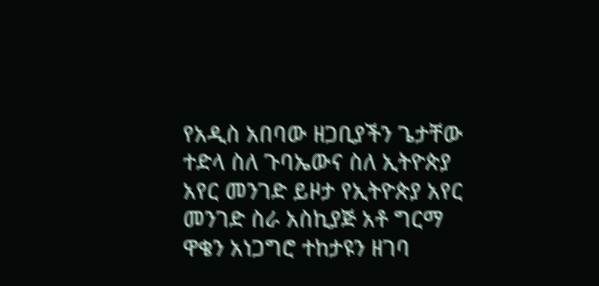የአዲስ አበባው ዘጋቢያችን ጌታቸው ተድላ ስለ ጉባኤውና ስለ ኢትዮጵያ አየር መንገድ ይዞታ የኢትዮጵያ አየር መንገድ ስራ አስኪያጅ አቶ ግርማ ዋቄን አነጋግሮ ተከታዩን ዘገባ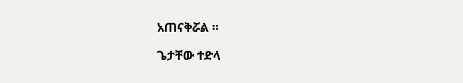አጠናቅሯል ።

ጌታቸው ተድላ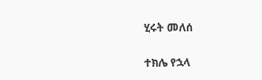ሂሩት መለሰ

ተክሌ የኋላ